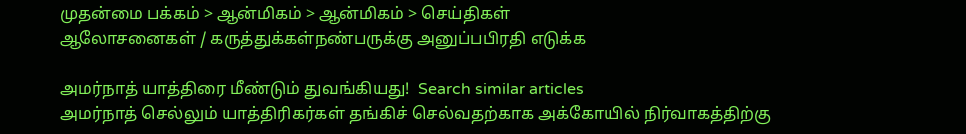முதன்மை பக்கம் > ஆன்மிகம் > ஆன்மிகம் > செய்திகள்
ஆலோசனைகள் / கருத்துக்கள்நண்பருக்கு அனுப்பபிரதி எடுக்க

அமர்நாத் யாத்திரை மீண்டும் துவங்கியது!  Search similar articles
அமர்நாத் செல்லும் யாத்திரிகர்கள் தங்கிச் செல்வதற்காக அக்கோயில் நிர்வாகத்திற்கு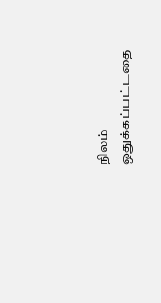நிலம் ஒதுக்கப்பட்டதை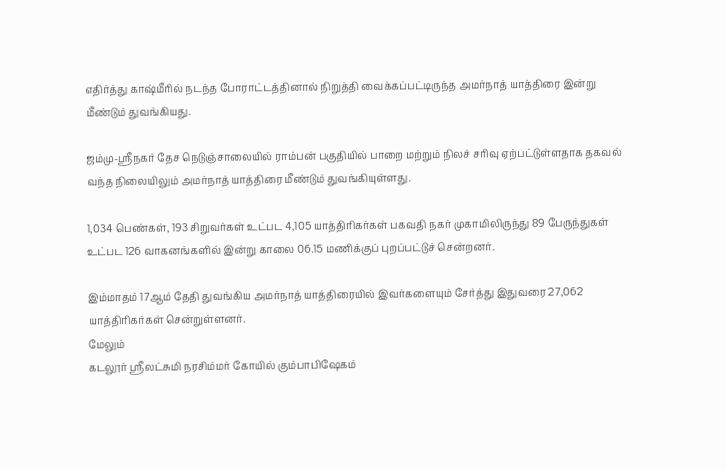எதிர்த்து காஷ்மீரில் நடந்த போராட்டத்தினால் நிறுத்தி வைக்கப்பட்டிருந்த அமர்நாத் யாத்திரை இன்று மீண்டும் துவங்கியது.

ஜம்மு-ஸ்ரீநகர் தேச நெடுஞ்சாலையில் ராம்பன் பகுதியில் பாறை மற்றும் நிலச் சரிவு ஏற்பட்டுள்ளதாக தகவல் வந்த நிலையிலும் அமர்நாத் யாத்திரை மீண்டும் துவங்கியுள்ளது.

1,034 பெண்கள், 193 சிறுவர்கள் உட்பட 4,105 யாத்திரிகர்கள் பகவதி நகர் முகாமிலிருந்து 89 பேருந்துகள் உட்பட 126 வாகனங்களில் இன்று காலை 06.15 மணிக்குப் புறப்பட்டுச் சென்றனர்.

இம்மாதம் 17ஆம் தேதி துவங்கிய அமர்நாத் யாத்திரையில் இவர்களையும் சேர்த்து இதுவரை 27,062 யாத்திரிகர்கள் சென்றுள்ளனர்.
மேலும்
கடலூ‌ர் ஸ்ரீலட்சுமி நரசிம்மர் கோ‌யி‌ல் கும்பாபிஷேகம்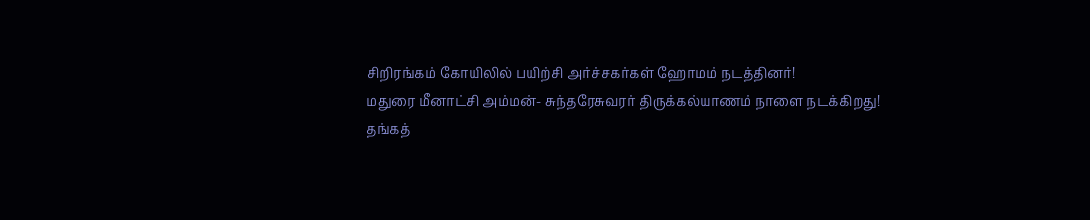சி‌‌றிர‌ங்க‌ம் கோ‌யி‌லி‌ல் ப‌யி‌‌ற்‌சி அ‌ர்‌ச்சக‌ர்க‌ள் ஹோம‌ம் நட‌த்‌தின‌ர்!
மதுரை மீனாட்சி அம்மன்- சுந்தரேசுவரர் திருக்கல்யாணம் நாளை நடக்கிறது!
தங்கத்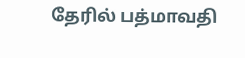தேரில் பத்மாவதி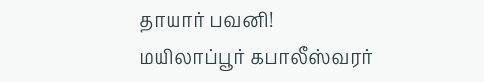தாயார் பவனி!
ம‌யிலா‌ப்பூ‌ர் கபாலீஸ்வரர்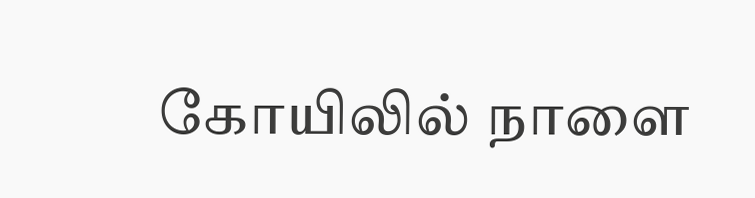கோ‌யிலில் நாளை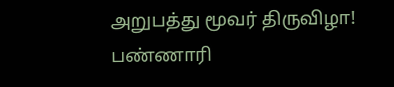அறுபத்து மூவர் திருவிழா!
ப‌‌ண்ணா‌‌ரி‌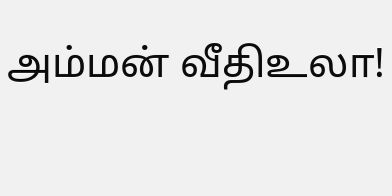அ‌ம்ம‌ன் ‌வீ‌திஉலா!